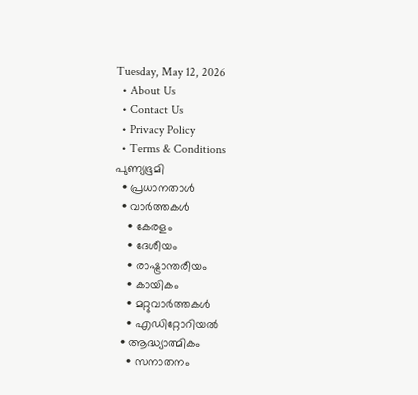Tuesday, May 12, 2026
  • About Us
  • Contact Us
  • Privacy Policy
  • Terms & Conditions
പുണ്യഭൂമി
  • പ്രധാനതാൾ
  • വാർത്തകൾ
    • കേരളം
    • ദേശീയം
    • രാഷ്ട്രാന്തരീയം
    • കായികം
    • മറ്റുവാര്‍ത്തകള്‍
    • എഡിറ്റോറിയല്‍
  • ആദ്ധ്യാത്മികം
    • സനാതനം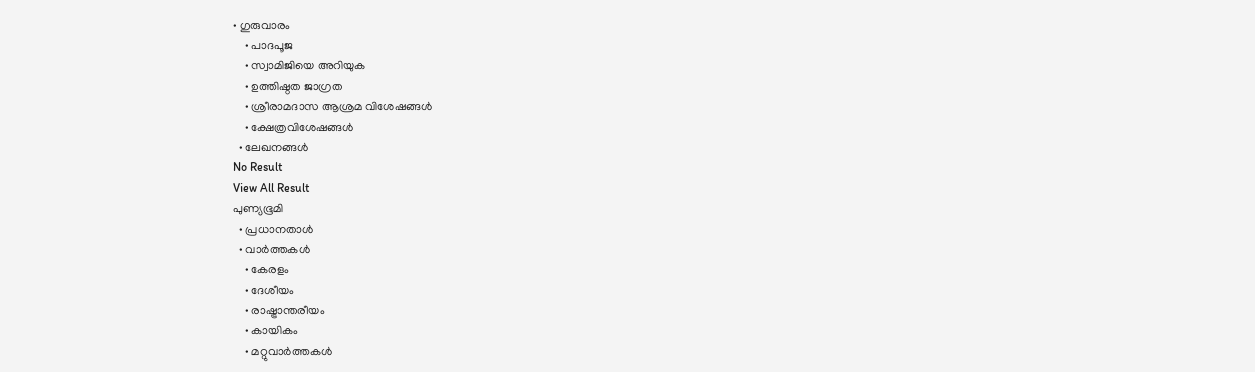• ഗുരുവാരം
    • പാദപൂജ
    • സ്വാമിജിയെ അറിയുക
    • ഉത്തിഷ്ഠത ജാഗ്രത
    • ശ്രീരാമദാസ ആശ്രമ വിശേഷങ്ങൾ
    • ക്ഷേത്രവിശേഷങ്ങള്‍
  • ലേഖനങ്ങള്‍
No Result
View All Result
പുണ്യഭൂമി
  • പ്രധാനതാൾ
  • വാർത്തകൾ
    • കേരളം
    • ദേശീയം
    • രാഷ്ട്രാന്തരീയം
    • കായികം
    • മറ്റുവാര്‍ത്തകള്‍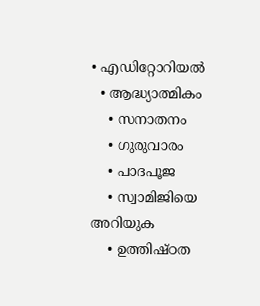• എഡിറ്റോറിയല്‍
  • ആദ്ധ്യാത്മികം
    • സനാതനം
    • ഗുരുവാരം
    • പാദപൂജ
    • സ്വാമിജിയെ അറിയുക
    • ഉത്തിഷ്ഠത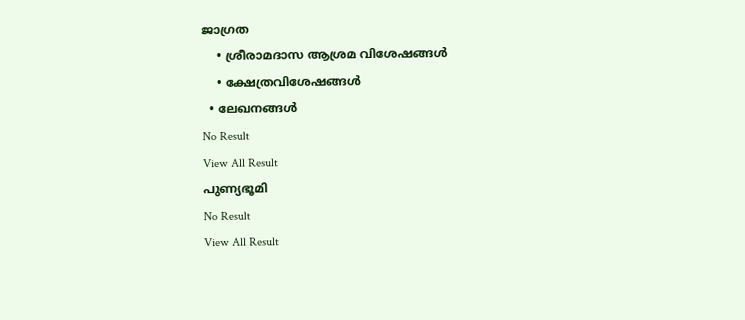ജാഗ്രത
    • ശ്രീരാമദാസ ആശ്രമ വിശേഷങ്ങൾ
    • ക്ഷേത്രവിശേഷങ്ങള്‍
  • ലേഖനങ്ങള്‍
No Result
View All Result
പുണ്യഭൂമി
No Result
View All Result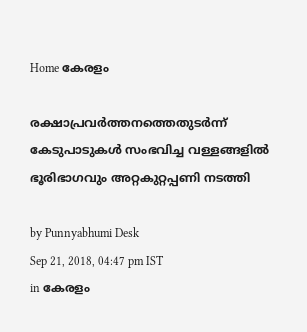Home കേരളം

രക്ഷാപ്രവര്‍ത്തനത്തെതുടര്‍ന്ന് കേടുപാടുകള്‍ സംഭവിച്ച വള്ളങ്ങളില്‍ ഭൂരിഭാഗവും അറ്റകുറ്റപ്പണി നടത്തി

by Punnyabhumi Desk
Sep 21, 2018, 04:47 pm IST
in കേരളം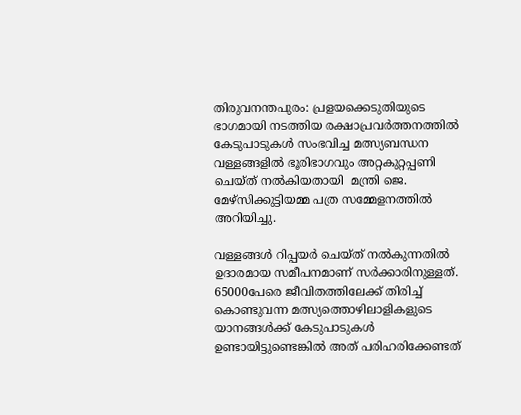തിരുവനന്തപുരം: പ്രളയക്കെടുതിയുടെ ഭാഗമായി നടത്തിയ രക്ഷാപ്രവര്‍ത്തനത്തില്‍ കേടുപാടുകള്‍ സംഭവിച്ച മത്സ്യബന്ധന വള്ളങ്ങളില്‍ ഭൂരിഭാഗവും അറ്റകുറ്റപ്പണി ചെയ്ത് നല്‍കിയതായി  മന്ത്രി ജെ. മേഴ്സിക്കുട്ടിയമ്മ പത്ര സമ്മേളനത്തില്‍ അറിയിച്ചു.

വള്ളങ്ങള്‍ റിപ്പയര്‍ ചെയ്ത് നല്‍കുന്നതില്‍ ഉദാരമായ സമീപനമാണ് സര്‍ക്കാരിനുള്ളത്. 65000പേരെ ജീവിതത്തിലേക്ക് തിരിച്ച് കൊണ്ടുവന്ന മത്സ്യത്തൊഴിലാളികളുടെ യാനങ്ങള്‍ക്ക് കേടുപാടുകള്‍ ഉണ്ടായിട്ടുണ്ടെങ്കില്‍ അത് പരിഹരിക്കേണ്ടത്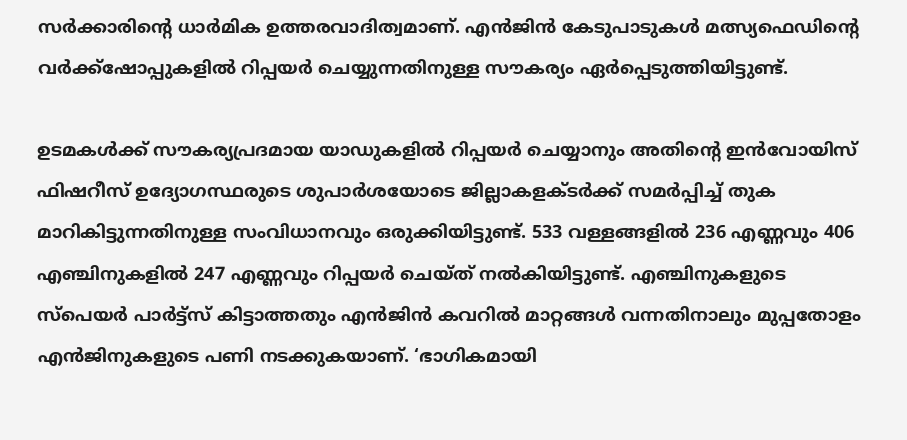സര്‍ക്കാരിന്റെ ധാര്‍മിക ഉത്തരവാദിത്വമാണ്. എന്‍ജിന്‍ കേടുപാടുകള്‍ മത്സ്യഫെഡിന്റെ വര്‍ക്ക്ഷോപ്പുകളില്‍ റിപ്പയര്‍ ചെയ്യുന്നതിനുള്ള സൗകര്യം ഏര്‍പ്പെടുത്തിയിട്ടുണ്ട്.

ഉടമകള്‍ക്ക് സൗകര്യപ്രദമായ യാഡുകളില്‍ റിപ്പയര്‍ ചെയ്യാനും അതിന്റെ ഇന്‍വോയിസ് ഫിഷറീസ് ഉദ്യോഗസ്ഥരുടെ ശുപാര്‍ശയോടെ ജില്ലാകളക്ടര്‍ക്ക് സമര്‍പ്പിച്ച് തുക മാറികിട്ടുന്നതിനുള്ള സംവിധാനവും ഒരുക്കിയിട്ടുണ്ട്. 533 വള്ളങ്ങളില്‍ 236 എണ്ണവും 406 എഞ്ചിനുകളില്‍ 247 എണ്ണവും റിപ്പയര്‍ ചെയ്ത് നല്‍കിയിട്ടുണ്ട്. എഞ്ചിനുകളുടെ സ്പെയര്‍ പാര്‍ട്ട്സ് കിട്ടാത്തതും എന്‍ജിന്‍ കവറില്‍ മാറ്റങ്ങള്‍ വന്നതിനാലും മുപ്പതോളം എന്‍ജിനുകളുടെ പണി നടക്കുകയാണ്. ‘ഭാഗികമായി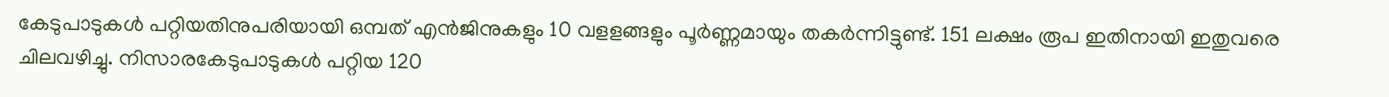കേടുപാടുകള്‍ പറ്റിയതിനുപരിയായി ഒമ്പത് എന്‍ജിനുകളും 10 വളളങ്ങളും പൂര്‍ണ്ണമായും തകര്‍ന്നിട്ടുണ്ട്. 151 ലക്ഷം രൂപ ഇതിനായി ഇതുവരെ ചിലവഴിച്ചു. നിസാരകേടുപാടുകള്‍ പറ്റിയ 120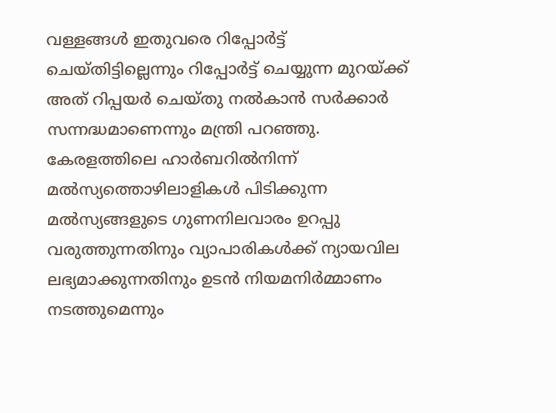വള്ളങ്ങള്‍ ഇതുവരെ റിപ്പോര്‍ട്ട് ചെയ്തിട്ടില്ലെന്നും റിപ്പോര്‍ട്ട് ചെയ്യുന്ന മുറയ്ക്ക് അത് റിപ്പയര്‍ ചെയ്തു നല്‍കാന്‍ സര്‍ക്കാര്‍ സന്നദ്ധമാണെന്നും മന്ത്രി പറഞ്ഞു. കേരളത്തിലെ ഹാര്‍ബറില്‍നിന്ന് മല്‍സ്യത്തൊഴിലാളികള്‍ പിടിക്കുന്ന മല്‍സ്യങ്ങളുടെ ഗുണനിലവാരം ഉറപ്പു വരുത്തുന്നതിനും വ്യാപാരികള്‍ക്ക് ന്യായവില ലഭ്യമാക്കുന്നതിനും ഉടന്‍ നിയമനിര്‍മ്മാണം നടത്തുമെന്നും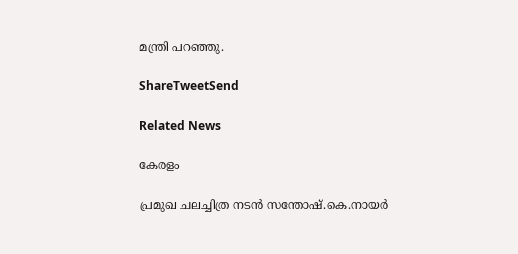മന്ത്രി പറഞ്ഞു.

ShareTweetSend

Related News

കേരളം

പ്രമുഖ ചലച്ചിത്ര നടന്‍ സന്തോഷ്.കെ.നായര്‍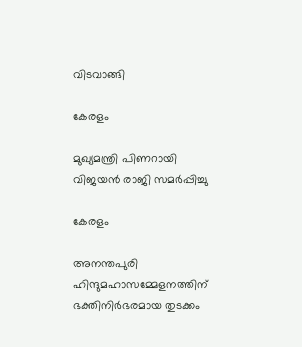വിടവാങ്ങി

കേരളം

മുഖ്യമന്ത്രി പിണറായി വിജയന്‍ രാജി സമര്‍പ്പിച്ചു

കേരളം

അനന്തപുരി ഹിന്ദുമഹാസമ്മേളനത്തിന് ഭക്തിനിര്‍ഭരമായ തുടക്കം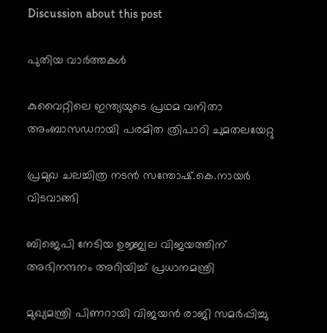Discussion about this post

പുതിയ വാർത്തകൾ

കുവൈറ്റിലെ ഇന്ത്യയുടെ പ്രഥമ വനിതാ അംബാസഡറായി പരമിത ത്രിപാഠി ചുമതലയേറ്റു

പ്രമുഖ ചലച്ചിത്ര നടന്‍ സന്തോഷ്.കെ.നായര്‍ വിടവാങ്ങി

ബിജെപി നേടിയ ഉജ്ജ്വല വിജയത്തിന് അഭിനന്ദനം അറിയിച്ച് പ്രധാനമന്ത്രി

മുഖ്യമന്ത്രി പിണറായി വിജയന്‍ രാജി സമര്‍പ്പിച്ചു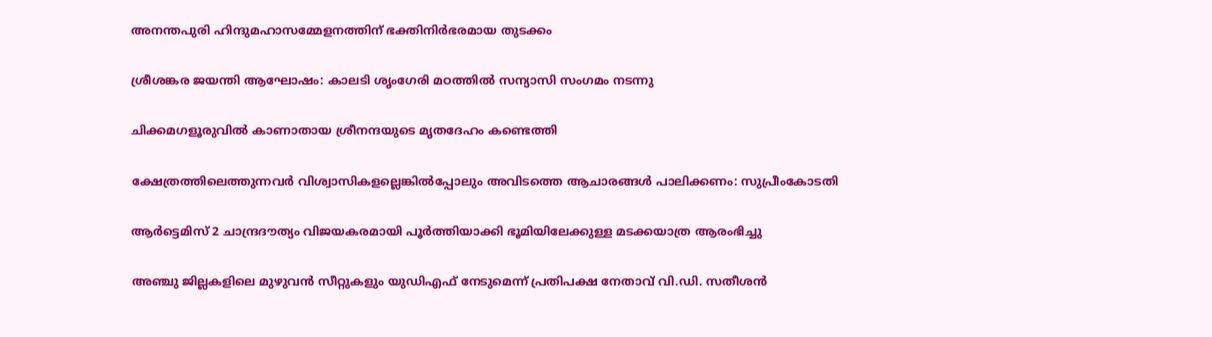അനന്തപുരി ഹിന്ദുമഹാസമ്മേളനത്തിന് ഭക്തിനിര്‍ഭരമായ തുടക്കം

ശ്രീശങ്കര ജയന്തി ആഘോഷം: കാലടി ശൃംഗേരി മഠത്തില്‍ സന്യാസി സംഗമം നടന്നു

ചിക്കമഗളൂരുവില്‍ കാണാതായ ശ്രീനന്ദയുടെ മൃതദേഹം കണ്ടെത്തി

ക്ഷേത്രത്തിലെത്തുന്നവര്‍ വിശ്വാസികളല്ലെങ്കില്‍പ്പോലും അവിടത്തെ ആചാരങ്ങള്‍ പാലിക്കണം: സുപ്രീംകോടതി

ആര്‍ട്ടെമിസ് 2 ചാന്ദ്രദൗത്യം വിജയകരമായി പൂര്‍ത്തിയാക്കി ഭൂമിയിലേക്കുള്ള മടക്കയാത്ര ആരംഭിച്ചു

അഞ്ചു ജില്ലകളിലെ മുഴുവന്‍ സീറ്റുകളും യുഡിഎഫ് നേടുമെന്ന് പ്രതിപക്ഷ നേതാവ് വി.ഡി. സതീശന്‍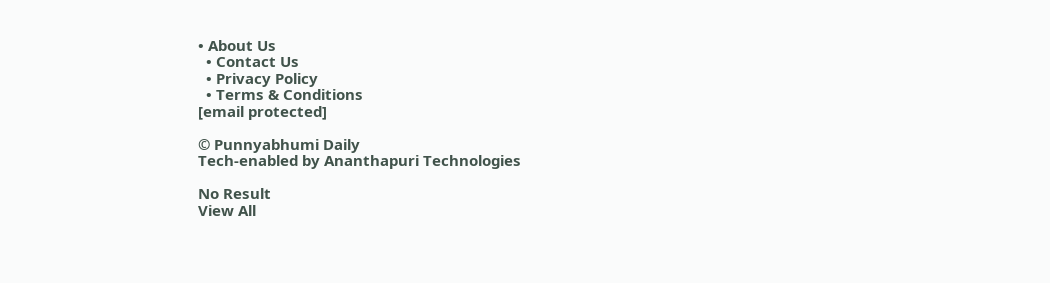• About Us
  • Contact Us
  • Privacy Policy
  • Terms & Conditions
[email protected]

© Punnyabhumi Daily
Tech-enabled by Ananthapuri Technologies

No Result
View All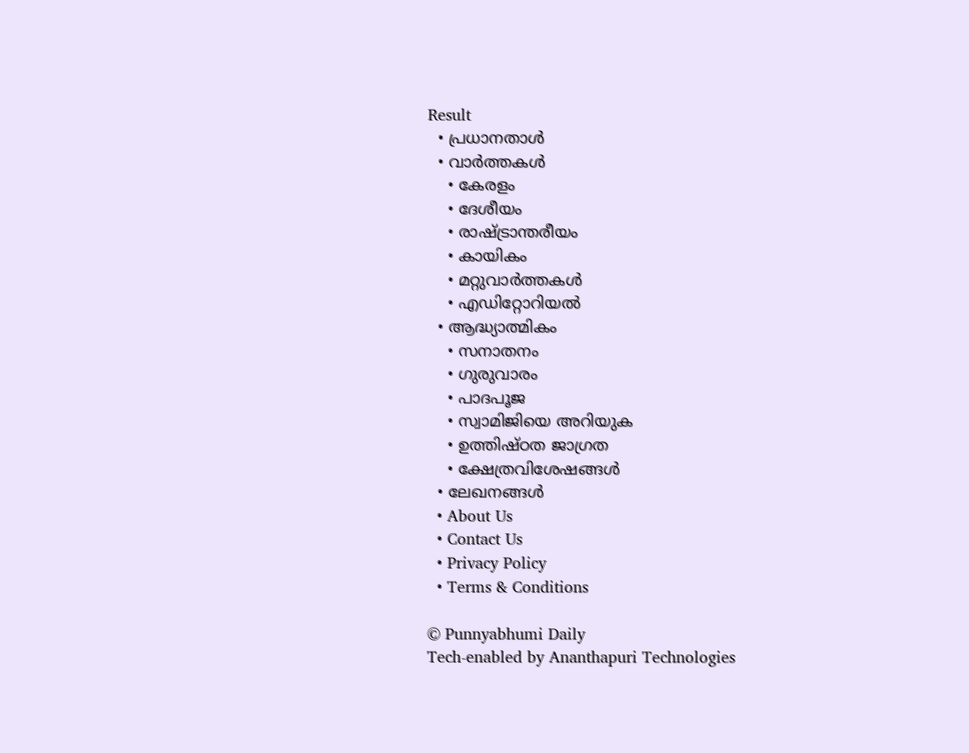Result
  • പ്രധാനതാൾ
  • വാർത്തകൾ
    • കേരളം
    • ദേശീയം
    • രാഷ്ട്രാന്തരീയം
    • കായികം
    • മറ്റുവാര്‍ത്തകള്‍
    • എഡിറ്റോറിയല്‍
  • ആദ്ധ്യാത്മികം
    • സനാതനം
    • ഗുരുവാരം
    • പാദപൂജ
    • സ്വാമിജിയെ അറിയുക
    • ഉത്തിഷ്ഠത ജാഗ്രത
    • ക്ഷേത്രവിശേഷങ്ങള്‍
  • ലേഖനങ്ങള്‍
  • About Us
  • Contact Us
  • Privacy Policy
  • Terms & Conditions

© Punnyabhumi Daily
Tech-enabled by Ananthapuri Technologies